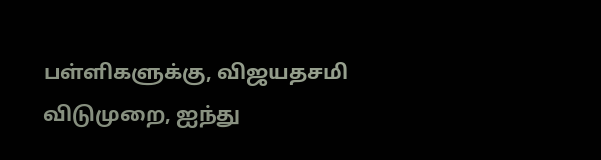பள்ளிகளுக்கு, விஜயதசமி விடுமுறை, ஐந்து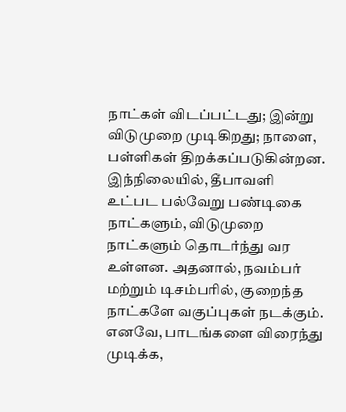நாட்கள் விடப்பட்டது; இன்று
விடுமுறை முடிகிறது; நாளை, பள்ளிகள் திறக்கப்படுகின்றன. இந்நிலையில், தீபாவளி உட்பட பல்வேறு பண்டிகை நாட்களும், விடுமுறை நாட்களும் தொடர்ந்து வர உள்ளன. அதனால், நவம்பர் மற்றும் டிசம்பரில், குறைந்த நாட்களே வகுப்புகள் நடக்கும். எனவே, பாடங்களை விரைந்து முடிக்க,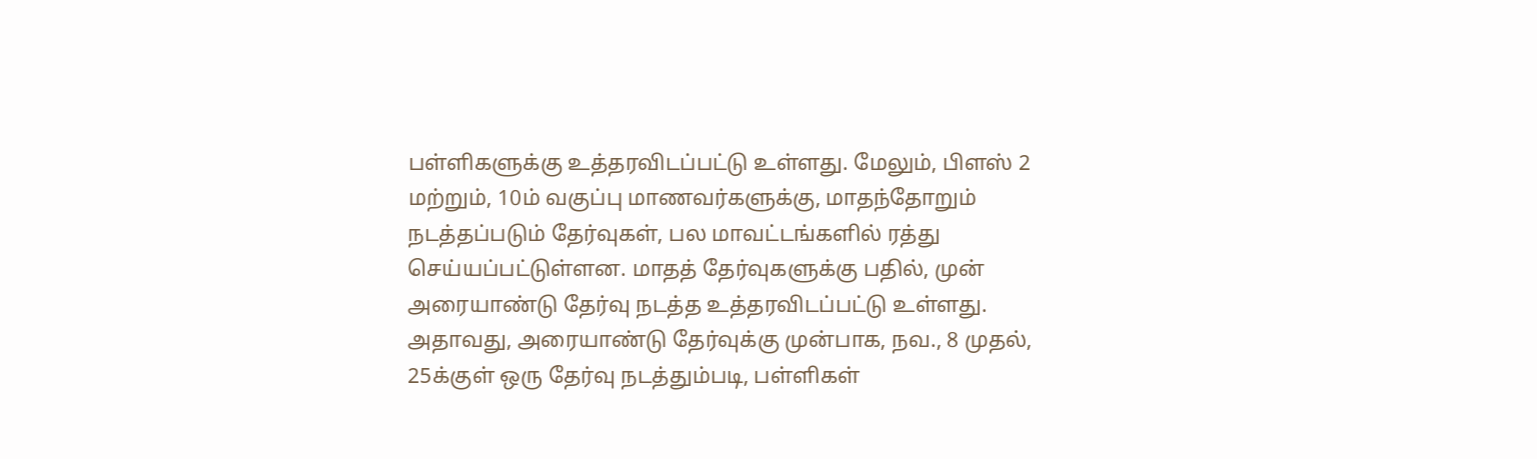பள்ளிகளுக்கு உத்தரவிடப்பட்டு உள்ளது. மேலும், பிளஸ் 2 மற்றும், 10ம் வகுப்பு மாணவர்களுக்கு, மாதந்தோறும் நடத்தப்படும் தேர்வுகள், பல மாவட்டங்களில் ரத்து செய்யப்பட்டுள்ளன. மாதத் தேர்வுகளுக்கு பதில், முன் அரையாண்டு தேர்வு நடத்த உத்தரவிடப்பட்டு உள்ளது.
அதாவது, அரையாண்டு தேர்வுக்கு முன்பாக, நவ., 8 முதல், 25க்குள் ஒரு தேர்வு நடத்தும்படி, பள்ளிகள்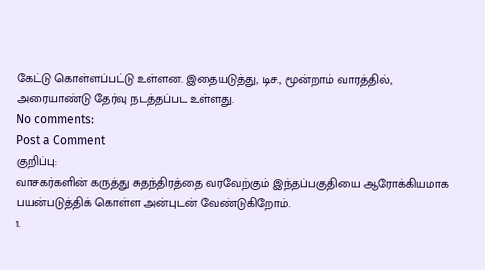கேட்டு கொள்ளப்பட்டு உள்ளன. இதையடுத்து, டிச., மூன்றாம் வாரத்தில், அரையாண்டு தேர்வு நடத்தப்பட உள்ளது.
No comments:
Post a Comment
குறிப்பு:
வாசகர்களின் கருத்து சுதந்திரத்தை வரவேற்கும் இந்தப்பகுதியை ஆரோக்கியமாக பயன்படுத்திக் கொள்ள அன்புடன் வேண்டுகிறோம்.
1.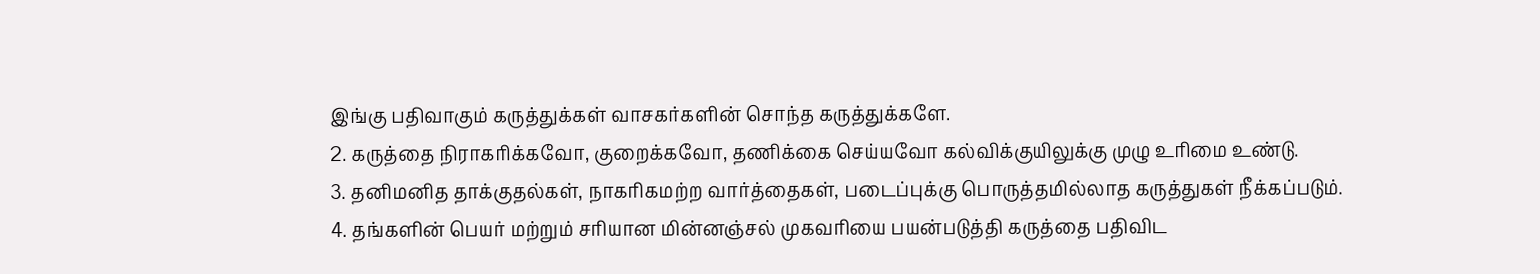இங்கு பதிவாகும் கருத்துக்கள் வாசகர்களின் சொந்த கருத்துக்களே.
2. கருத்தை நிராகரிக்கவோ, குறைக்கவோ, தணிக்கை செய்யவோ கல்விக்குயிலுக்கு முழு உரிமை உண்டு.
3. தனிமனித தாக்குதல்கள், நாகரிகமற்ற வார்த்தைகள், படைப்புக்கு பொருத்தமில்லாத கருத்துகள் நீக்கப்படும்.
4. தங்களின் பெயர் மற்றும் சரியான மின்னஞ்சல் முகவரியை பயன்படுத்தி கருத்தை பதிவிட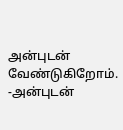அன்புடன் வேண்டுகிறோம்.
-அன்புடன்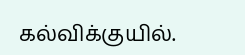கல்விக்குயில்.